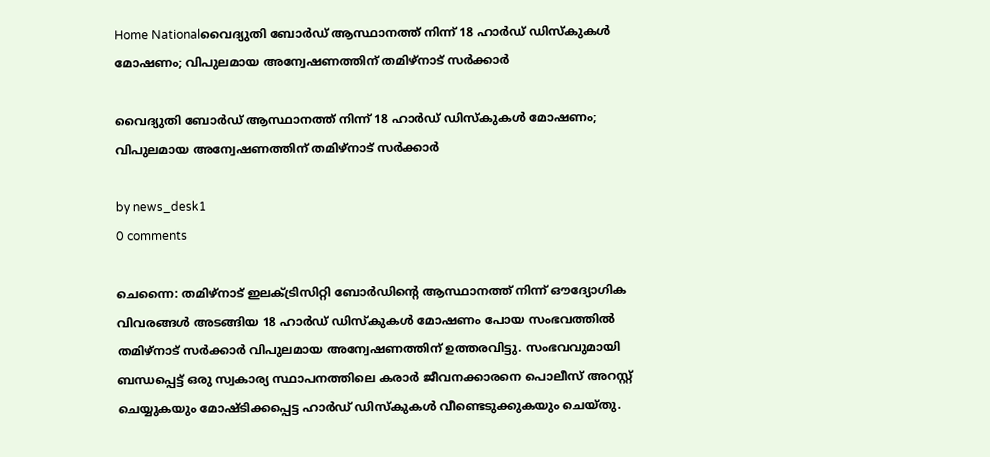Home Nationalവൈദ്യുതി ബോർഡ് ആസ്ഥാനത്ത് നിന്ന് 18 ഹാർഡ് ഡിസ്കുകൾ മോഷണം; വിപുലമായ അന്വേഷണത്തിന് തമിഴ്നാട് സർക്കാർ

വൈദ്യുതി ബോർഡ് ആസ്ഥാനത്ത് നിന്ന് 18 ഹാർഡ് ഡിസ്കുകൾ മോഷണം; വിപുലമായ അന്വേഷണത്തിന് തമിഴ്നാട് സർക്കാർ

by news_desk1
0 comments

ചെന്നൈ: തമിഴ്നാട് ഇലക്‌ട്രിസിറ്റി ബോർഡിന്റെ ആസ്ഥാനത്ത് നിന്ന് ഔദ്യോഗിക വിവരങ്ങൾ അടങ്ങിയ 18 ഹാർഡ് ഡിസ്കുകൾ മോഷണം പോയ സംഭവത്തിൽ തമിഴ്നാട് സർക്കാർ വിപുലമായ അന്വേഷണത്തിന് ഉത്തരവിട്ടു. സംഭവവുമായി ബന്ധപ്പെട്ട് ഒരു സ്വകാര്യ സ്ഥാപനത്തിലെ കരാർ ജീവനക്കാരനെ പൊലീസ് അറസ്റ്റ് ചെയ്യുകയും മോഷ്ടിക്കപ്പെട്ട ഹാർഡ് ഡിസ്കുകൾ വീണ്ടെടുക്കുകയും ചെയ്തു.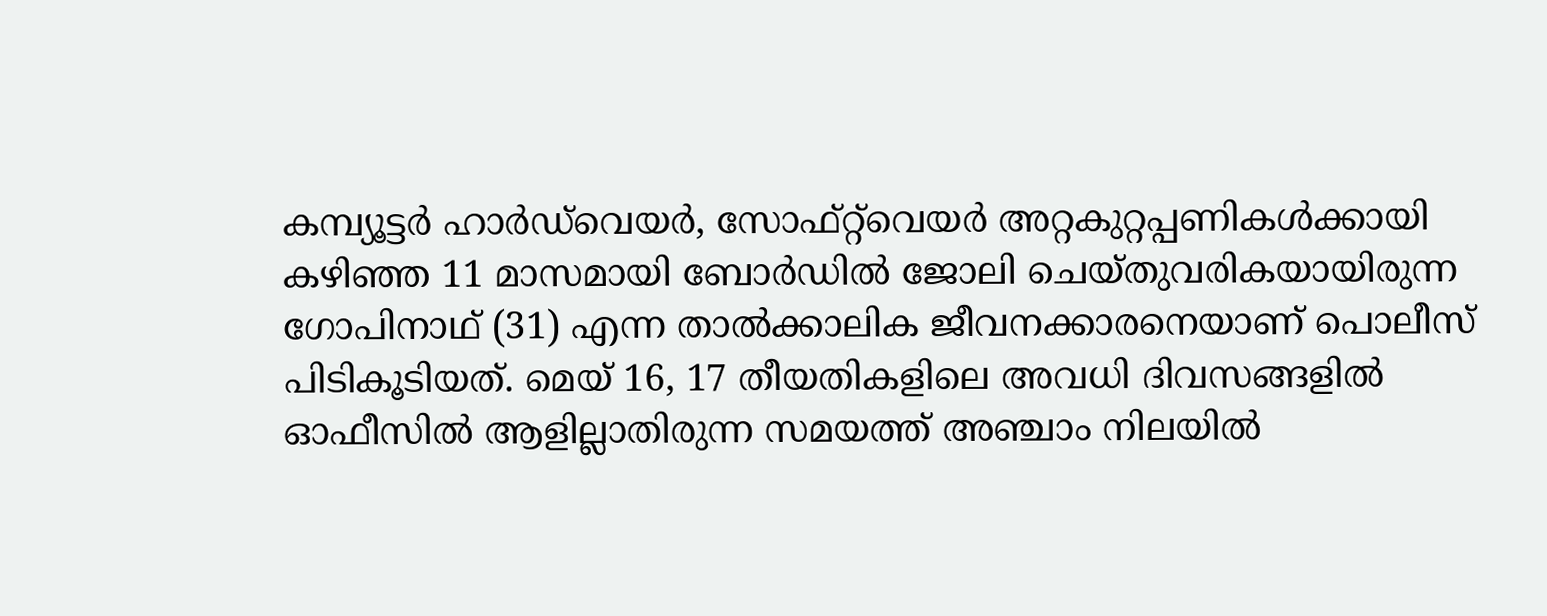കമ്പ്യൂട്ടർ ഹാർഡ്‌വെയർ, സോഫ്റ്റ്‌വെയർ അറ്റകുറ്റപ്പണികൾക്കായി കഴിഞ്ഞ 11 മാസമായി ബോർഡിൽ ജോലി ചെയ്തുവരികയായിരുന്ന ഗോപിനാഥ് (31) എന്ന താൽക്കാലിക ജീവനക്കാരനെയാണ് പൊലീസ് പിടികൂടിയത്. മെയ് 16, 17 തീയതികളിലെ അവധി ദിവസങ്ങളിൽ ഓഫീസിൽ ആളില്ലാതിരുന്ന സമയത്ത് അഞ്ചാം നിലയിൽ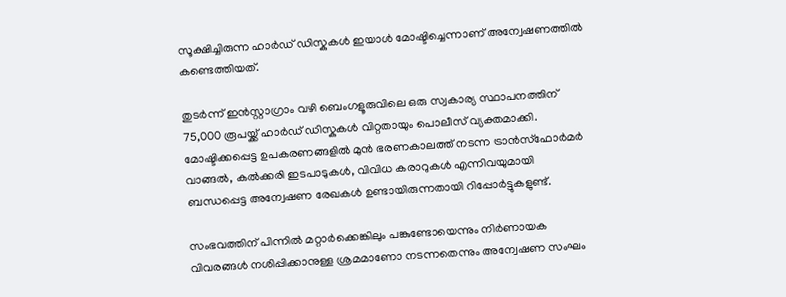സൂക്ഷിച്ചിരുന്ന ഹാർഡ് ഡിസ്കുകൾ ഇയാൾ മോഷ്ടിച്ചെന്നാണ് അന്വേഷണത്തിൽ കണ്ടെത്തിയത്.

തുടർന്ന് ഇൻസ്റ്റാഗ്രാം വഴി ബെംഗളൂരുവിലെ ഒരു സ്വകാര്യ സ്ഥാപനത്തിന് 75,000 രൂപയ്ക്ക് ഹാർഡ് ഡിസ്കുകൾ വിറ്റതായും പൊലീസ് വ്യക്തമാക്കി. മോഷ്ടിക്കപ്പെട്ട ഉപകരണങ്ങളിൽ മുൻ ഭരണകാലത്ത് നടന്ന ട്രാൻസ്ഫോർമർ വാങ്ങൽ, കൽക്കരി ഇടപാടുകൾ, വിവിധ കരാറുകൾ എന്നിവയുമായി ബന്ധപ്പെട്ട അന്വേഷണ രേഖകൾ ഉണ്ടായിരുന്നതായി റിപ്പോർട്ടുകളുണ്ട്.

സംഭവത്തിന് പിന്നിൽ മറ്റാർക്കെങ്കിലും പങ്കുണ്ടോയെന്നും നിർണായക വിവരങ്ങൾ നശിപ്പിക്കാനുള്ള ശ്രമമാണോ നടന്നതെന്നും അന്വേഷണ സംഘം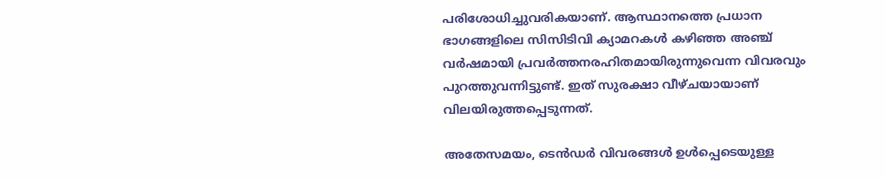പരിശോധിച്ചുവരികയാണ്. ആസ്ഥാനത്തെ പ്രധാന ഭാഗങ്ങളിലെ സിസിടിവി ക്യാമറകൾ കഴിഞ്ഞ അഞ്ച് വർഷമായി പ്രവർത്തനരഹിതമായിരുന്നുവെന്ന വിവരവും പുറത്തുവന്നിട്ടുണ്ട്. ഇത് സുരക്ഷാ വീഴ്ചയായാണ് വിലയിരുത്തപ്പെടുന്നത്.

അതേസമയം, ടെൻഡർ വിവരങ്ങൾ ഉൾപ്പെടെയുള്ള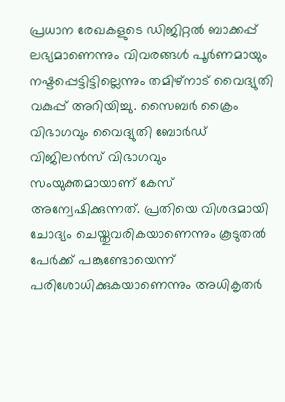പ്രധാന രേഖകളുടെ ഡിജിറ്റൽ ബാക്കപ്പ് ലഭ്യമാണെന്നും വിവരങ്ങൾ പൂർണമായും നഷ്ടപ്പെട്ടിട്ടില്ലെന്നും തമിഴ്നാട് വൈദ്യുതി വകുപ്പ് അറിയിച്ചു. സൈബർ ക്രൈം വിഭാഗവും വൈദ്യുതി ബോർഡ് വിജിലൻസ് വിഭാഗവും സംയുക്തമായാണ് കേസ് അന്വേഷിക്കുന്നത്. പ്രതിയെ വിശദമായി ചോദ്യം ചെയ്തുവരികയാണെന്നും കൂടുതൽ പേർക്ക് പങ്കുണ്ടോയെന്ന് പരിശോധിക്കുകയാണെന്നും അധികൃതർ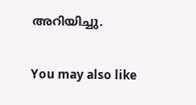അറിയിച്ചു.

You may also like